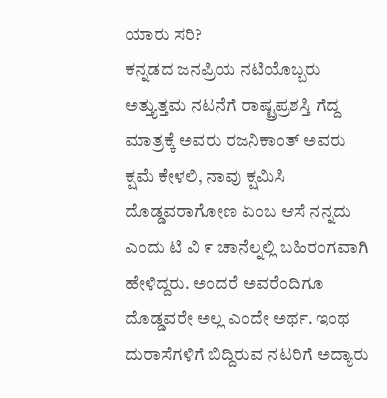ಯಾರು ಸರಿ?
ಕನ್ನಡದ ಜನಪ್ರಿಯ ನಟಿಯೊಬ್ಬರು ಅತ್ತ್ಯುತ್ತಮ ನಟನೆಗೆ ರಾಷ್ಟ್ರಪ್ರಶಸ್ತಿ ಗೆದ್ದ ಮಾತ್ರಕ್ಕೆ ಅವರು ರಜನಿಕಾಂತ್ ಅವರು ಕ್ಷಮೆ ಕೇಳಲಿ, ನಾವು ಕ್ಷಮಿಸಿ ದೊಡ್ಡವರಾಗೋಣ ಏಂಬ ಆಸೆ ನನ್ನದು ಎಂದು ಟಿ ವಿ ೯ ಚಾನೆಲ್ನಲ್ಲಿ ಬಹಿರಂಗವಾಗಿ ಹೇಳಿದ್ದರು. ಅಂದರೆ ಅವರೆಂದಿಗೂ ದೊಡ್ಡವರೇ ಅಲ್ಲ ಎಂದೇ ಅರ್ಥ. ಇಂಥ ದುರಾಸೆಗಳಿಗೆ ಬಿದ್ದಿರುವ ನಟರಿಗೆ ಅದ್ಯಾರು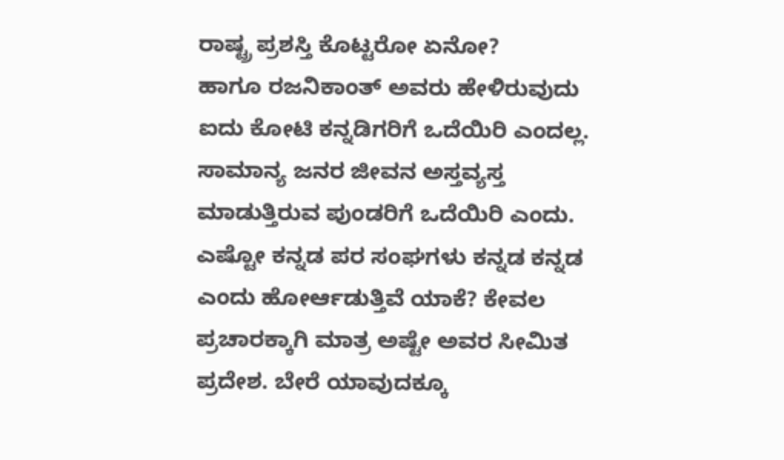ರಾಷ್ಟ್ರ ಪ್ರಶಸ್ತಿ ಕೊಟ್ಟರೋ ಏನೋ?
ಹಾಗೂ ರಜನಿಕಾಂತ್ ಅವರು ಹೇಳಿರುವುದು ಐದು ಕೋಟಿ ಕನ್ನಡಿಗರಿಗೆ ಒದೆಯಿರಿ ಎಂದಲ್ಲ. ಸಾಮಾನ್ಯ ಜನರ ಜೀವನ ಅಸ್ತವ್ಯಸ್ತ ಮಾಡುತ್ತಿರುವ ಪುಂಡರಿಗೆ ಒದೆಯಿರಿ ಎಂದು. ಎಷ್ಟೋ ಕನ್ನಡ ಪರ ಸಂಘಗಳು ಕನ್ನಡ ಕನ್ನಡ ಎಂದು ಹೋರ್ಆಡುತ್ತಿವೆ ಯಾಕೆ? ಕೇವಲ ಪ್ರಚಾರಕ್ಕಾಗಿ ಮಾತ್ರ ಅಷ್ಟೇ ಅವರ ಸೀಮಿತ ಪ್ರದೇಶ. ಬೇರೆ ಯಾವುದಕ್ಕೂ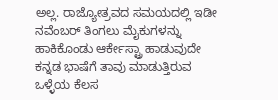ಅಲ್ಲ. ರಾಜ್ಯೋತ್ರವದ ಸಮಯದಲ್ಲಿ ಇಡೀ ನವೆಂಬರ್ ತಿಂಗಲು ಮೈಕುಗಳನ್ನು ಹಾಕಿಕೊಂಡು ಆರ್ಕೇಸ್ಟ್ರಾ ಹಾಡುವುದೇ ಕನ್ನಡ ಭಾಷೆಗೆ ತಾವು ಮಾಡುತ್ತಿರುವ ಒಳ್ಳೆಯ ಕೆಲಸ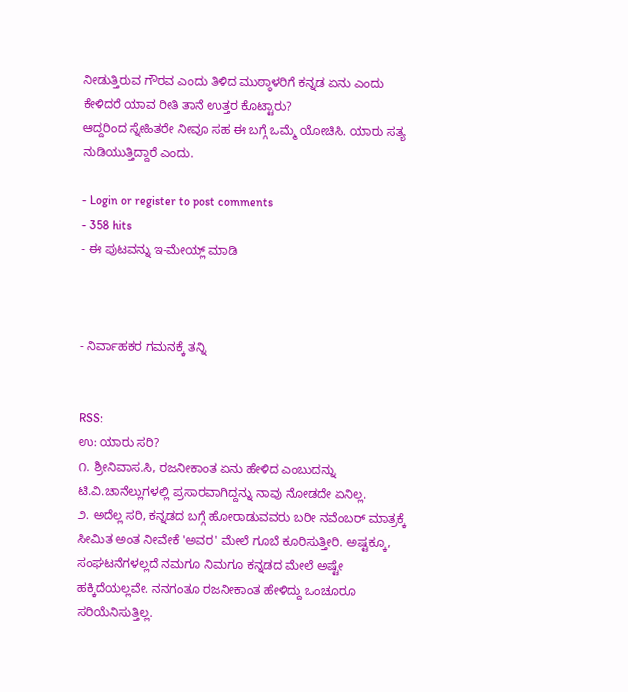ನೀಡುತ್ತಿರುವ ಗೌರವ ಎಂದು ತಿಳಿದ ಮುಠ್ಠಾಳರಿಗೆ ಕನ್ನಡ ಏನು ಎಂದು ಕೇಳಿದರೆ ಯಾವ ರೀತಿ ತಾನೆ ಉತ್ತರ ಕೊಟ್ಟಾರು?
ಆದ್ದರಿಂದ ಸ್ನೇಹಿತರೇ ನೀವೂ ಸಹ ಈ ಬಗ್ಗೆ ಒಮ್ಮೆ ಯೋಚಿಸಿ. ಯಾರು ಸತ್ಯ ನುಡಿಯುತ್ತಿದ್ದಾರೆ ಎಂದು.

- Login or register to post comments
- 358 hits
- ಈ ಪುಟವನ್ನು ಇ-ಮೇಯ್ಲ್ ಮಾಡಿ



- ನಿರ್ವಾಹಕರ ಗಮನಕ್ಕೆ ತನ್ನಿ


RSS:
ಉ: ಯಾರು ಸರಿ?
೧. ಶ್ರೀನಿವಾಸ.ಸಿ, ರಜನೀಕಾಂತ ಏನು ಹೇಳಿದ ಎಂಬುದನ್ನು ಟಿ.ವಿ.ಚಾನೆಲ್ಲುಗಳಲ್ಲಿ ಪ್ರಸಾರವಾಗಿದ್ದನ್ನು ನಾವು ನೋಡದೇ ಏನಿಲ್ಲ.
೨. ಅದೆಲ್ಲ ಸರಿ, ಕನ್ನಡದ ಬಗ್ಗೆ ಹೋರಾಡುವವರು ಬರೀ ನವೆಂಬರ್ ಮಾತ್ರಕ್ಕೆ ಸೀಮಿತ ಅಂತ ನೀವೇಕೆ 'ಅವರ' ಮೇಲೆ ಗೂಬೆ ಕೂರಿಸುತ್ತೀರಿ. ಅಷ್ಟಕ್ಕೂ, ಸಂಘಟನೆಗಳಲ್ಲದೆ ನಮಗೂ ನಿಮಗೂ ಕನ್ನಡದ ಮೇಲೆ ಅಷ್ಟೇ ಹಕ್ಕಿದೆಯಲ್ಲವೇ. ನನಗಂತೂ ರಜನೀಕಾಂತ ಹೇಳಿದ್ದು ಒಂಚೂರೂ ಸರಿಯೆನಿಸುತ್ತಿಲ್ಲ.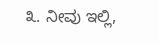೩. ನೀವು ಇಲ್ಲಿ,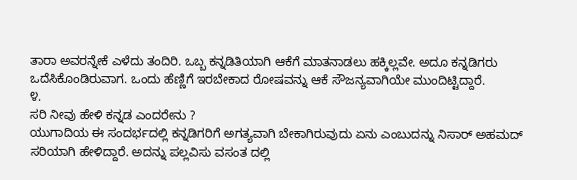ತಾರಾ ಅವರನ್ನೇಕೆ ಎಳೆದು ತಂದಿರಿ. ಒಬ್ಬ ಕನ್ನಡಿತಿಯಾಗಿ ಆಕೆಗೆ ಮಾತನಾಡಲು ಹಕ್ಕಿಲ್ಲವೇ. ಅದೂ ಕನ್ನಡಿಗರು ಒದೆಸಿಕೊಂಡಿರುವಾಗ. ಒಂದು ಹೆಣ್ಣಿಗೆ ಇರಬೇಕಾದ ರೋಷವನ್ನು ಆಕೆ ಸೌಜನ್ಯವಾಗಿಯೇ ಮುಂದಿಟ್ಟಿದ್ದಾರೆ.
೪.
ಸರಿ ನೀವು ಹೇಳಿ ಕನ್ನಡ ಎಂದರೇನು ?
ಯುಗಾದಿಯ ಈ ಸಂದರ್ಭದಲ್ಲಿ ಕನ್ನಡಿಗರಿಗೆ ಅಗತ್ಯವಾಗಿ ಬೇಕಾಗಿರುವುದು ಏನು ಎಂಬುದನ್ನು ನಿಸಾರ್ ಅಹಮದ್ ಸರಿಯಾಗಿ ಹೇಳಿದ್ದಾರೆ. ಅದನ್ನು ಪಲ್ಲವಿಸು ವಸಂತ ದಲ್ಲಿ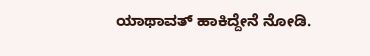ಯಾಥಾವತ್ ಹಾಕಿದ್ದೇನೆ ನೋಡಿ.